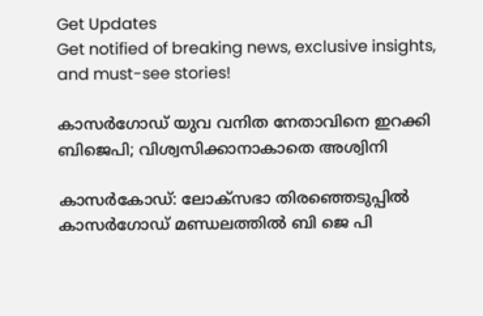Get Updates
Get notified of breaking news, exclusive insights, and must-see stories!

കാസർഗോഡ് യുവ വനിത നേതാവിനെ ഇറക്കി ബിജെപി; വിശ്വസിക്കാനാകാതെ അശ്വിനി

കാസർകോഡ്: ലോക്സഭാ തിരഞ്ഞെടുപ്പിൽ കാസർഗോഡ് മണ്ഡലത്തിൽ ബി ജെ പി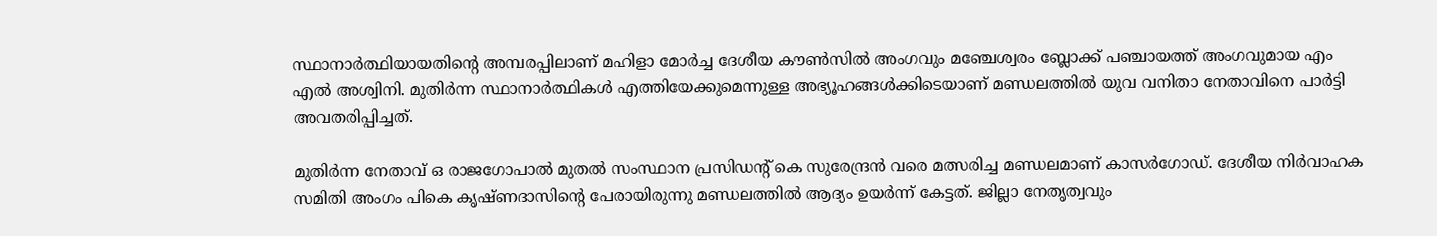സ്ഥാനാർത്ഥിയായതിന്റെ അമ്പരപ്പിലാണ് മഹിളാ മോർച്ച ദേശീയ കൗൺസിൽ അംഗവും മഞ്ചേശ്വരം ബ്ലോക്ക് പഞ്ചായത്ത് അംഗവുമായ എം എൽ അശ്വിനി. മുതിർന്ന സ്ഥാനാർത്ഥികൾ എത്തിയേക്കുമെന്നുള്ള അഭ്യൂഹങ്ങൾക്കിടെയാണ് മണ്ഡലത്തിൽ യുവ വനിതാ നേതാവിനെ പാർട്ടി അവതരിപ്പിച്ചത്.

മുതിർന്ന നേതാവ് ഒ രാജഗോപാൽ മുതൽ സംസ്ഥാന പ്രസിഡന്റ് കെ സുരേന്ദ്രൻ വരെ മത്സരിച്ച മണ്ഡലമാണ് കാസർഗോഡ്. ദേശീയ നിർവാഹക സമിതി അംഗം പികെ കൃഷ്ണദാസിന്റെ പേരായിരുന്നു മണ്ഡലത്തിൽ ആദ്യം ഉയർന്ന് കേട്ടത്. ജില്ലാ നേതൃത്വവും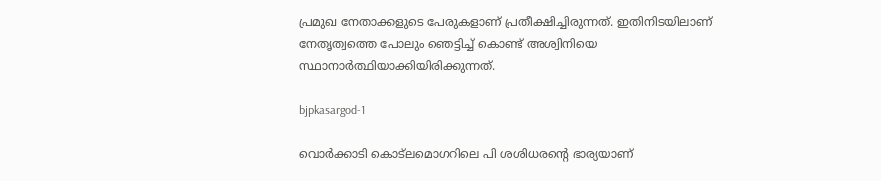പ്രമുഖ നേതാക്കളുടെ പേരുകളാണ് പ്രതീക്ഷിച്ചിരുന്നത്. ഇതിനിടയിലാണ് നേതൃത്വത്തെ പോലും ഞെട്ടിച്ച് കൊണ്ട് അശ്വിനിയെ സ്ഥാനാർത്ഥിയാക്കിയിരിക്കുന്നത്.

bjpkasargod-1

വൊർക്കാടി കൊട്‌ലമൊഗറിലെ പി ശശിധരന്റെ ഭാര്യയാണ്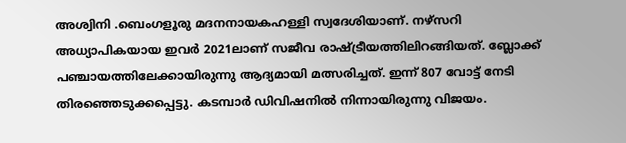അശ്വിനി .ബെംഗളൂരു മദനനായകഹള്ളി സ്വദേശിയാണ്. നഴ്സറി അധ്യാപികയായ ഇവർ 2021ലാണ് സജീവ രാഷ്ട്രീയത്തിലിറങ്ങിയത്. ബ്ലോക്ക് പഞ്ചായത്തിലേക്കായിരുന്നു ആദ്യമായി മത്സരിച്ചത്. ഇന്ന് 807 വോട്ട് നേടി തിരഞ്ഞെടുക്കപ്പെട്ടു. കടമ്പാർ ഡിവിഷനിൽ നിന്നായിരുന്നു വിജയം.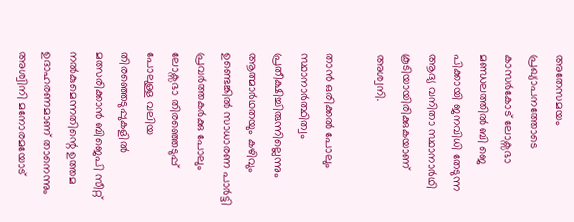അതേസമയം പ്രഖ്യാപനത്തോടെ കാസർകോട് ലോക്സഭാ മണ്ഡലത്തിൽ ബി ജെ പിക്കായി ജനവിധി തേടുന്ന ആദ്യ വനിതാ സ്ഥാനാർഥി കൂടിയായിരിക്കുകയാണ് അശ്വനി.

താൻ ഒരിക്കൽ പോലും സ്ഥാനാർത്ഥിത്വം പ്രതീക്ഷിച്ചിരുന്നില്ലെന്നും ആത്മാർഥതയും കഴിവും ഉണ്ടെങ്കിൽ സാധാരണ പാർട്ടി പ്രവർത്തകർക്കു പോലും ലോക്സഭാ തിരഞ്ഞെടുപ്പ് പോലുള്ള വലിയ തിരഞ്ഞെടുപ്പുകളിൽ മത്സരിക്കാൻ ബിജെപി സീറ്റ് നൽകുമെന്നതിന്റെ ഉത്തമ ഉദാഹരണമാണ് താനെന്നും അശ്വിനി മനോരമയോട്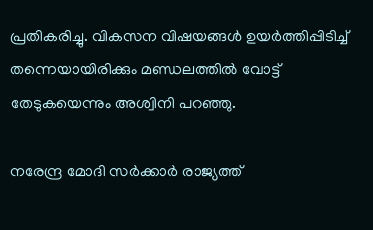പ്രതികരിച്ചു. വികസന വിഷയങ്ങൾ ഉയർത്തിപ്പിടിച്ച് തന്നെയായിരിക്കും മണ്ഡലത്തിൽ വോട്ട് തേടുകയെന്നും അശ്വിനി പറഞ്ഞു.

നരേന്ദ്ര മോദി സർക്കാർ രാജ്യത്ത്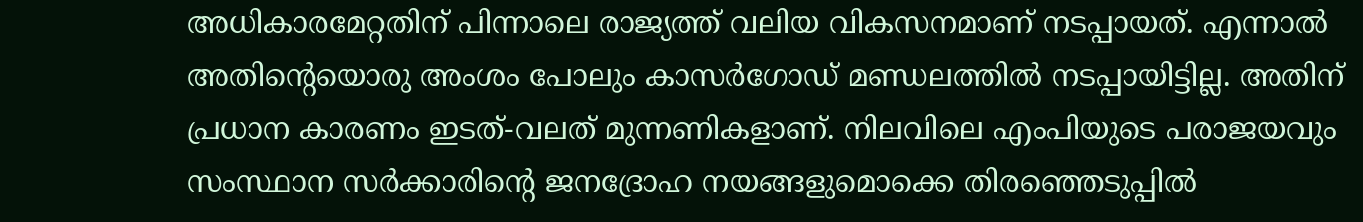അധികാരമേറ്റതിന് പിന്നാലെ രാജ്യത്ത് വലിയ വികസനമാണ് നടപ്പായത്. എന്നാൽ അതിന്റെയൊരു അംശം പോലും കാസർഗോഡ് മണ്ഡലത്തിൽ നടപ്പായിട്ടില്ല. അതിന് പ്രധാന കാരണം ഇടത്-വലത് മുന്നണികളാണ്. നിലവിലെ എംപിയുടെ പരാജയവും സംസ്ഥാന സർക്കാരിന്റെ ജനദ്രോഹ നയങ്ങളുമൊക്കെ തിരഞ്ഞെടുപ്പിൽ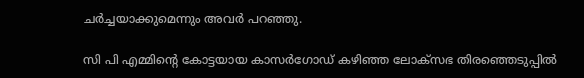ചർച്ചയാക്കുമെന്നും അവർ പറഞ്ഞു.

സി പി എമ്മിന്റെ കോട്ടയായ കാസർഗോഡ് കഴിഞ്ഞ ലോക്സഭ തിരഞ്ഞെടുപ്പിൽ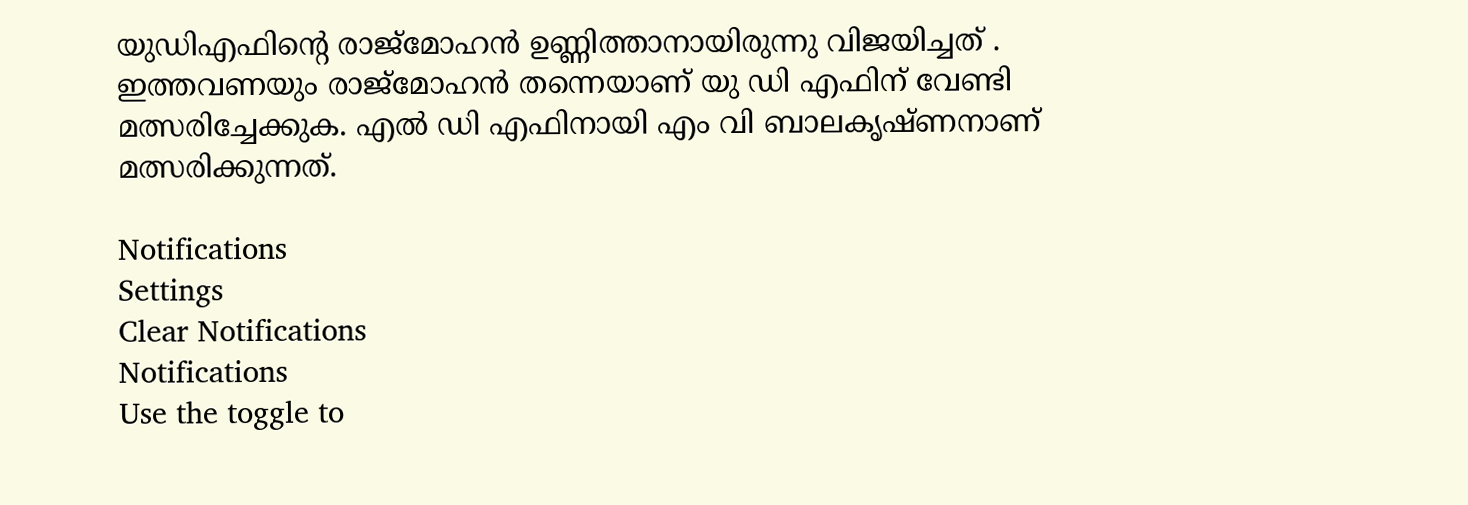യുഡിഎഫിന്റെ രാജ്മോഹൻ ഉണ്ണിത്താനായിരുന്നു വിജയിച്ചത് . ഇത്തവണയും രാജ്മോഹൻ തന്നെയാണ് യു ഡി എഫിന് വേണ്ടി മത്സരിച്ചേക്കുക. എൽ ഡി എഫിനായി എം വി ബാലകൃഷ്ണനാണ് മത്സരിക്കുന്നത്.

Notifications
Settings
Clear Notifications
Notifications
Use the toggle to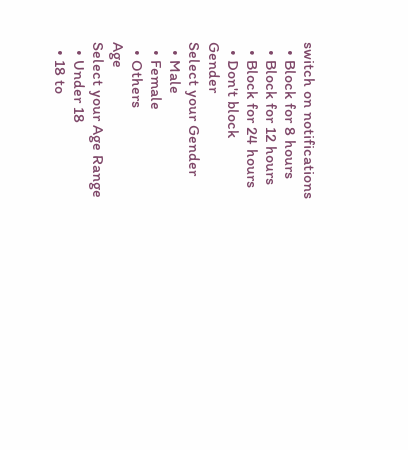switch on notifications
  • Block for 8 hours
  • Block for 12 hours
  • Block for 24 hours
  • Don't block
Gender
Select your Gender
  • Male
  • Female
  • Others
Age
Select your Age Range
  • Under 18
  • 18 to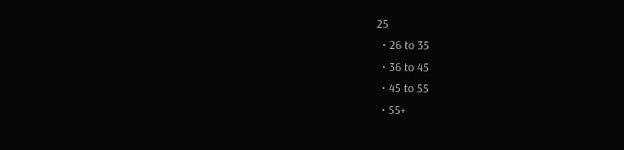25
  • 26 to 35
  • 36 to 45
  • 45 to 55
  • 55+